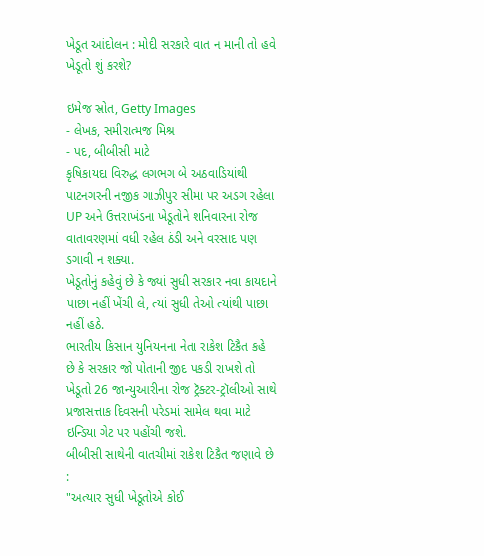ખેડૂત આંદોલન : મોદી સરકારે વાત ન માની તો હવે ખેડૂતો શું કરશે?

ઇમેજ સ્રોત, Getty Images
- લેખક, સમીરાત્મજ મિશ્ર
- પદ, બીબીસી માટે
કૃષિકાયદા વિરુદ્ધ લગભગ બે અઠવાડિયાંથી પાટનગરની નજીક ગાઝીપુર સીમા પર અડગ રહેલા UP અને ઉત્તરાખંડના ખેડૂતોને શનિવારના રોજ વાતાવરણમાં વધી રહેલ ઠંડી અને વરસાદ પણ ડગાવી ન શક્યા.
ખેડૂતોનું કહેવું છે કે જ્યાં સુધી સરકાર નવા કાયદાને પાછા નહીં ખેંચી લે, ત્યાં સુધી તેઓ ત્યાંથી પાછા નહીં હઠે.
ભારતીય કિસાન યુનિયનના નેતા રાકેશ ટિકૈત કહે છે કે સરકાર જો પોતાની જીદ પકડી રાખશે તો ખેડૂતો 26 જાન્યુઆરીના રોજ ટ્રૅક્ટર-ટ્રૉલીઓ સાથે પ્રજાસત્તાક દિવસની પરેડમાં સામેલ થવા માટે ઇન્ડિયા ગેટ પર પહોંચી જશે.
બીબીસી સાથેની વાતચીમાં રાકેશ ટિકૈત જણાવે છે :
"અત્યાર સુધી ખેડૂતોએ કોઈ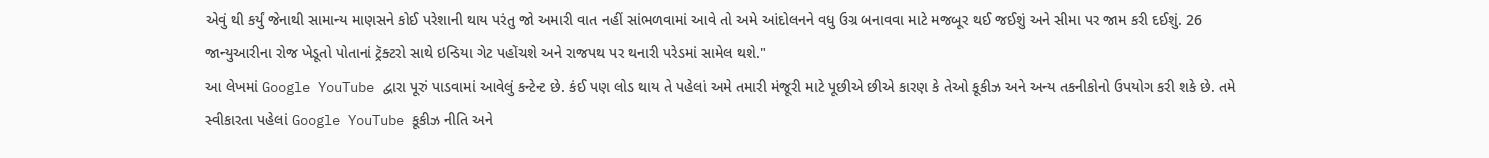એવું થી કર્યું જેનાથી સામાન્ય માણસને કોઈ પરેશાની થાય પરંતુ જો અમારી વાત નહીં સાંભળવામાં આવે તો અમે આંદોલનને વધુ ઉગ્ર બનાવવા માટે મજબૂર થઈ જઈશું અને સીમા પર જામ કરી દઈશું. 26 જાન્યુઆરીના રોજ ખેડૂતો પોતાનાં ટ્રૅક્ટરો સાથે ઇન્ડિયા ગેટ પહોંચશે અને રાજપથ પર થનારી પરેડમાં સામેલ થશે."
આ લેખમાં Google YouTube દ્વારા પૂરું પાડવામાં આવેલું કન્ટેન્ટ છે. કંઈ પણ લોડ થાય તે પહેલાં અમે તમારી મંજૂરી માટે પૂછીએ છીએ કારણ કે તેઓ કૂકીઝ અને અન્ય તકનીકોનો ઉપયોગ કરી શકે છે. તમે સ્વીકારતા પહેલાં Google YouTube કૂકીઝ નીતિ અને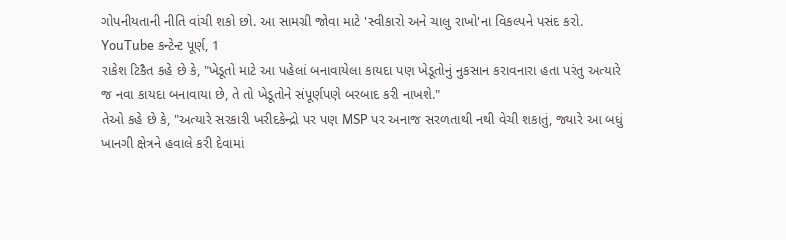ગોપનીયતાની નીતિ વાંચી શકો છો. આ સામગ્રી જોવા માટે 'સ્વીકારો અને ચાલુ રાખો'ના વિકલ્પને પસંદ કરો.
YouTube કન્ટેન્ટ પૂર્ણ, 1
રાકેશ ટિકૈત કહે છે કે, "ખેડૂતો માટે આ પહેલાં બનાવાયેલા કાયદા પણ ખેડૂતોનું નુકસાન કરાવનારા હતા પરંતુ અત્યારે જ નવા કાયદા બનાવાયા છે, તે તો ખેડૂતોને સંપૂર્ણપણે બરબાદ કરી નાખશે."
તેઓ કહે છે કે, "અત્યારે સરકારી ખરીદકેન્દ્રો પર પણ MSP પર અનાજ સરળતાથી નથી વેચી શકાતું, જ્યારે આ બધું ખાનગી ક્ષેત્રને હવાલે કરી દેવામાં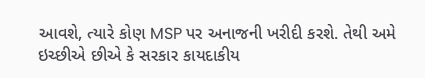આવશે, ત્યારે કોણ MSP પર અનાજની ખરીદી કરશે. તેથી અમે ઇચ્છીએ છીએ કે સરકાર કાયદાકીય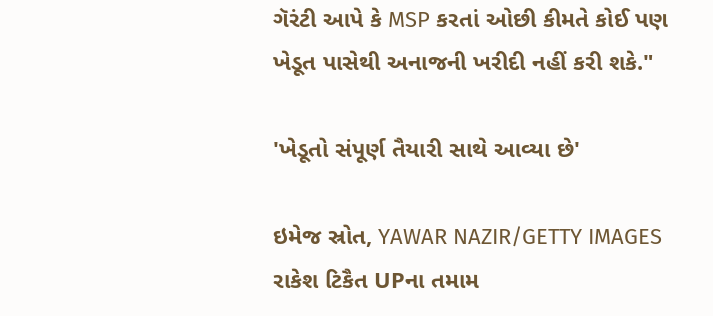ગૅરંટી આપે કે MSP કરતાં ઓછી કીમતે કોઈ પણ ખેડૂત પાસેથી અનાજની ખરીદી નહીં કરી શકે."

'ખેડૂતો સંપૂર્ણ તૈયારી સાથે આવ્યા છે'

ઇમેજ સ્રોત, YAWAR NAZIR/GETTY IMAGES
રાકેશ ટિકૈત UPના તમામ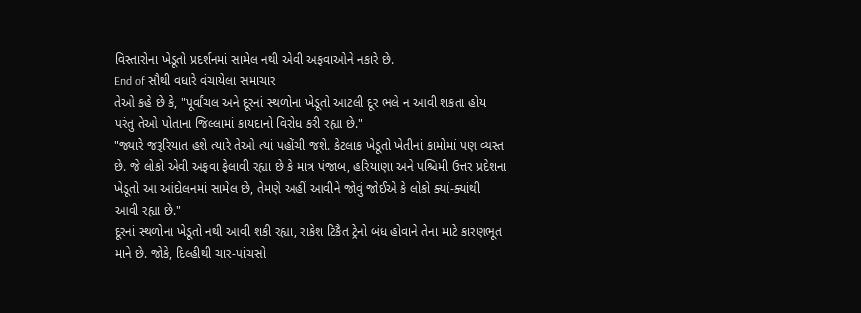વિસ્તારોના ખેડૂતો પ્રદર્શનમાં સામેલ નથી એવી અફવાઓને નકારે છે.
End of સૌથી વધારે વંચાયેલા સમાચાર
તેઓ કહે છે કે, "પૂર્વાંચલ અને દૂરનાં સ્થળોના ખેડૂતો આટલી દૂર ભલે ન આવી શકતા હોય પરંતુ તેઓ પોતાના જિલ્લામાં કાયદાનો વિરોધ કરી રહ્યા છે."
"જ્યારે જરૂરિયાત હશે ત્યારે તેઓ ત્યાં પહોંચી જશે. કેટલાક ખેડૂતો ખેતીનાં કામોમાં પણ વ્યસ્ત છે. જે લોકો એવી અફવા ફેલાવી રહ્યા છે કે માત્ર પંજાબ, હરિયાણા અને પશ્ચિમી ઉત્તર પ્રદેશના ખેડૂતો આ આંદોલનમાં સામેલ છે, તેમણે અહીં આવીને જોવું જોઈએ કે લોકો ક્યાં-ક્યાંથી આવી રહ્યા છે."
દૂરનાં સ્થળોના ખેડૂતો નથી આવી શકી રહ્યા, રાકેશ ટિકૈત ટ્રેનો બંધ હોવાને તેના માટે કારણભૂત માને છે. જોકે, દિલ્હીથી ચાર-પાંચસો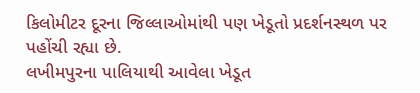કિલોમીટર દૂરના જિલ્લાઓમાંથી પણ ખેડૂતો પ્રદર્શનસ્થળ પર પહોંચી રહ્યા છે.
લખીમપુરના પાલિયાથી આવેલા ખેડૂત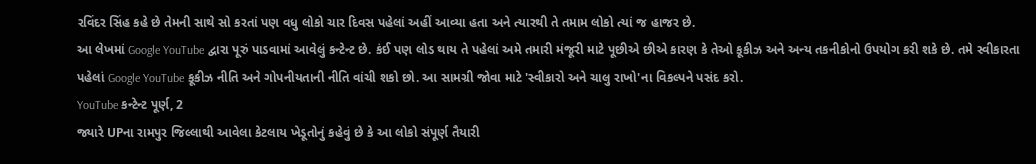રવિંદર સિંહ કહે છે તેમની સાથે સો કરતાં પણ વધુ લોકો ચાર દિવસ પહેલાં અહીં આવ્યા હતા અને ત્યારથી તે તમામ લોકો ત્યાં જ હાજર છે.
આ લેખમાં Google YouTube દ્વારા પૂરું પાડવામાં આવેલું કન્ટેન્ટ છે. કંઈ પણ લોડ થાય તે પહેલાં અમે તમારી મંજૂરી માટે પૂછીએ છીએ કારણ કે તેઓ કૂકીઝ અને અન્ય તકનીકોનો ઉપયોગ કરી શકે છે. તમે સ્વીકારતા પહેલાં Google YouTube કૂકીઝ નીતિ અને ગોપનીયતાની નીતિ વાંચી શકો છો. આ સામગ્રી જોવા માટે 'સ્વીકારો અને ચાલુ રાખો'ના વિકલ્પને પસંદ કરો.
YouTube કન્ટેન્ટ પૂર્ણ, 2
જ્યારે UPના રામપુર જિલ્લાથી આવેલા કેટલાય ખેડૂતોનું કહેવું છે કે આ લોકો સંપૂર્ણ તૈયારી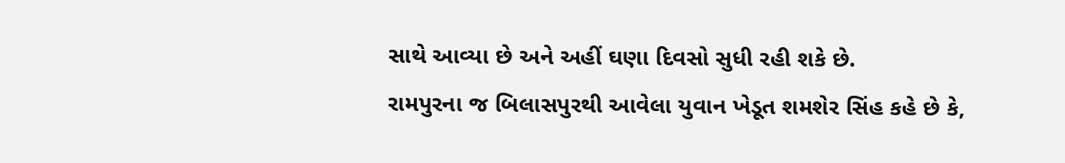સાથે આવ્યા છે અને અહીં ઘણા દિવસો સુધી રહી શકે છે.
રામપુરના જ બિલાસપુરથી આવેલા યુવાન ખેડૂત શમશેર સિંહ કહે છે કે,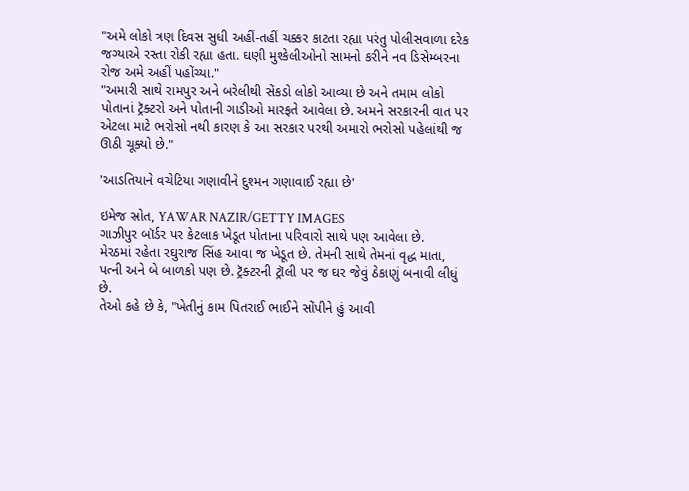"અમે લોકો ત્રણ દિવસ સુધી અહીં-તહીં ચક્કર કાટતા રહ્યા પરંતુ પોલીસવાળા દરેક જગ્યાએ રસ્તા રોકી રહ્યા હતા. ઘણી મુશ્કેલીઓનો સામનો કરીને નવ ડિસેમ્બરના રોજ અમે અહીં પહોંચ્યા."
"અમારી સાથે રામપુર અને બરેલીથી સેંકડો લોકો આવ્યા છે અને તમામ લોકો પોતાનાં ટ્રૅક્ટરો અને પોતાની ગાડીઓ મારફતે આવેલા છે. અમને સરકારની વાત પર એટલા માટે ભરોસો નથી કારણ કે આ સરકાર પરથી અમારો ભરોસો પહેલાંથી જ ઊઠી ચૂક્યો છે."

'આડતિયાને વચેટિયા ગણાવીને દુશ્મન ગણાવાઈ રહ્યા છે'

ઇમેજ સ્રોત, YAWAR NAZIR/GETTY IMAGES
ગાઝીપુર બૉર્ડર પર કેટલાક ખેડૂત પોતાના પરિવારો સાથે પણ આવેલા છે.
મેરઠમાં રહેતા રઘુરાજ સિંહ આવા જ ખેડૂત છે. તેમની સાથે તેમનાં વૃદ્ધ માતા, પત્ની અને બે બાળકો પણ છે. ટ્રૅક્ટરની ટ્રૉલી પર જ ઘર જેવું ઠેકાણું બનાવી લીધું છે.
તેઓ કહે છે કે, "ખેતીનું કામ પિતરાઈ ભાઈને સોંપીને હું આવી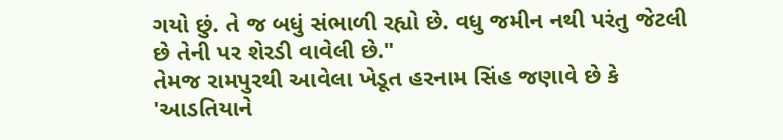ગયો છું. તે જ બધું સંભાળી રહ્યો છે. વધુ જમીન નથી પરંતુ જેટલી છે તેની પર શેરડી વાવેલી છે."
તેમજ રામપુરથી આવેલા ખેડૂત હરનામ સિંહ જણાવે છે કે 'આડતિયાને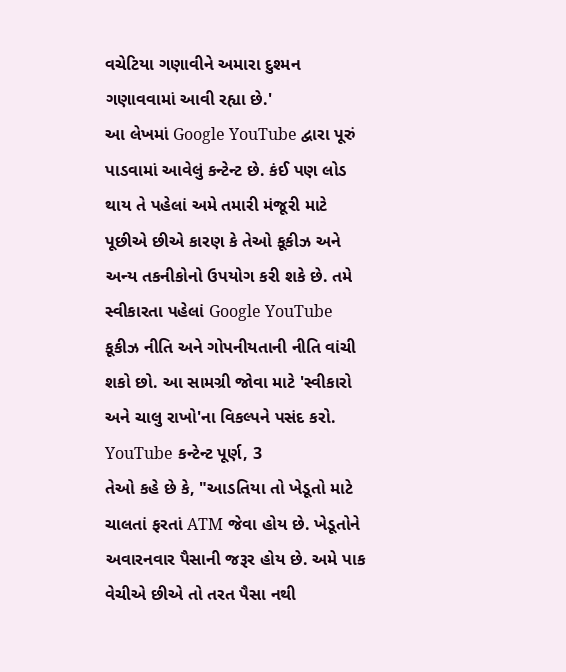વચેટિયા ગણાવીને અમારા દુશ્મન ગણાવવામાં આવી રહ્યા છે.'
આ લેખમાં Google YouTube દ્વારા પૂરું પાડવામાં આવેલું કન્ટેન્ટ છે. કંઈ પણ લોડ થાય તે પહેલાં અમે તમારી મંજૂરી માટે પૂછીએ છીએ કારણ કે તેઓ કૂકીઝ અને અન્ય તકનીકોનો ઉપયોગ કરી શકે છે. તમે સ્વીકારતા પહેલાં Google YouTube કૂકીઝ નીતિ અને ગોપનીયતાની નીતિ વાંચી શકો છો. આ સામગ્રી જોવા માટે 'સ્વીકારો અને ચાલુ રાખો'ના વિકલ્પને પસંદ કરો.
YouTube કન્ટેન્ટ પૂર્ણ, 3
તેઓ કહે છે કે, "આડતિયા તો ખેડૂતો માટે ચાલતાં ફરતાં ATM જેવા હોય છે. ખેડૂતોને અવારનવાર પૈસાની જરૂર હોય છે. અમે પાક વેચીએ છીએ તો તરત પૈસા નથી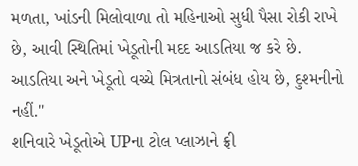મળતા, ખાંડની મિલોવાળા તો મહિનાઓ સુધી પૈસા રોકી રાખે છે, આવી સ્થિતિમાં ખેડૂતોની મદદ આડતિયા જ કરે છે. આડતિયા અને ખેડૂતો વચ્ચે મિત્રતાનો સંબંધ હોય છે, દુશ્મનીનો નહીં."
શનિવારે ખેડૂતોએ UPના ટોલ પ્લાઝાને ફ્રી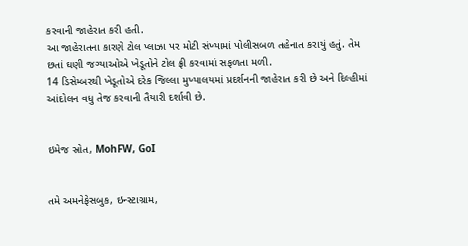કરવાની જાહેરાત કરી હતી.
આ જાહેરાતના કારણે ટોલ પ્લાઝા પર મોટી સંખ્યામાં પોલીસબળ તહેનાત કરાયું હતું. તેમ છતાં ઘણી જગ્યાઓએ ખેડૂતોને ટોલ ફ્રી કરવામાં સફળતા મળી.
14 ડિસેમ્બરથી ખેડૂતોએ દરેક જિલ્લા મુખ્યાલયમાં પ્રદર્શનની જાહેરાત કરી છે અને દિલ્હીમાં આંદોલન વધુ તેજ કરવાની તૈયારી દર્શાવી છે.


ઇમેજ સ્રોત, MohFW, GoI


તમે અમનેફેસબુક, ઇન્સ્ટાગ્રામ,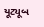યૂટ્યૂબ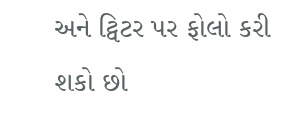અને ટ્વિટર પર ફોલો કરી શકો છો